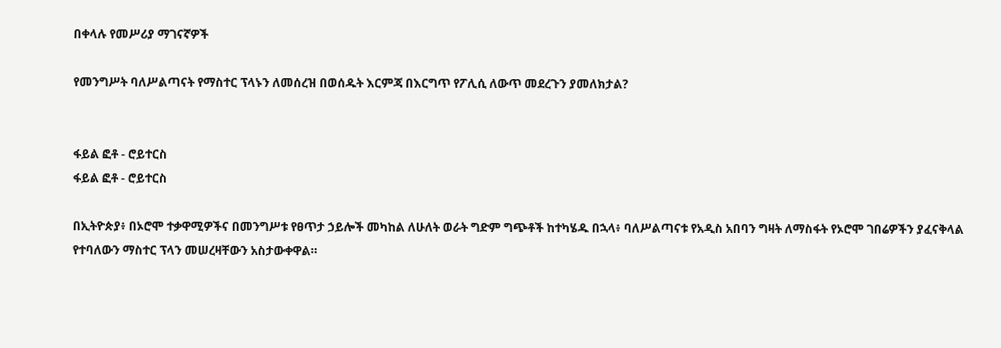በቀላሉ የመሥሪያ ማገናኛዎች

የመንግሥት ባለሥልጣናት የማስተር ፕላኑን ለመሰረዝ በወሰዱት እርምጃ በእርግጥ የፖሊሲ ለውጥ መደረጉን ያመለክታል?


ፋይል ፎቶ - ሮይተርስ
ፋይል ፎቶ - ሮይተርስ

በኢትዮጵያ፥ በኦሮሞ ተቃዋሚዎችና በመንግሥቱ የፀጥታ ኃይሎች መካከል ለሁለት ወራት ግድም ግጭቶች ከተካሄዱ በኋላ፥ ባለሥልጣናቱ የአዲስ አበባን ግዛት ለማስፋት የኦሮሞ ገበሬዎችን ያፈናቅላል የተባለውን ማስተር ፕላን መሠረዛቸውን አስታውቀዋል።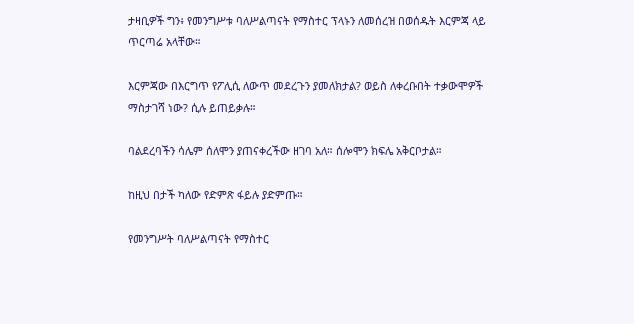ታዛቢዎች ግን፥ የመንግሥቱ ባለሥልጣናት የማስተር ፕላኑን ለመሰረዝ በወሰዱት እርምጃ ላይ ጥርጣሬ አላቸው።

እርምጃው በእርግጥ የፖሊሲ ለውጥ መደረጉን ያመለክታል? ወይስ ለቀረቡበት ተቃውሞዎች ማስታገሻ ነው? ሲሉ ይጠይቃሉ።

ባልደረባችን ሳሌም ሰለሞን ያጠናቀረችው ዘገባ አለ። ሰሎሞን ክፍሌ አቅርቦታል።

ከዚህ በታች ካለው የድምጽ ፋይሉ ያድምጡ።

የመንግሥት ባለሥልጣናት የማስተር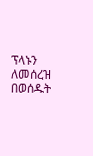ፕላኑን ለመሰረዝ በወሰዱት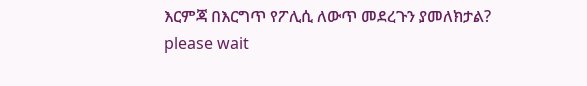እርምጃ በእርግጥ የፖሊሲ ለውጥ መደረጉን ያመለክታል?
please wait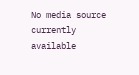No media source currently available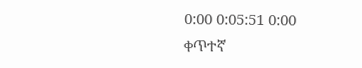0:00 0:05:51 0:00
ቀጥተኛ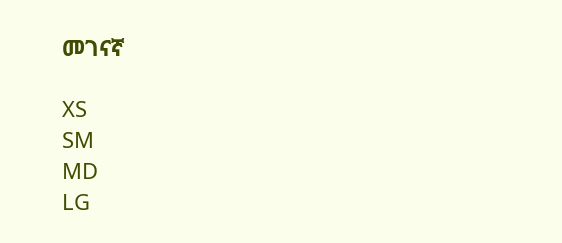መገናኛ

XS
SM
MD
LG